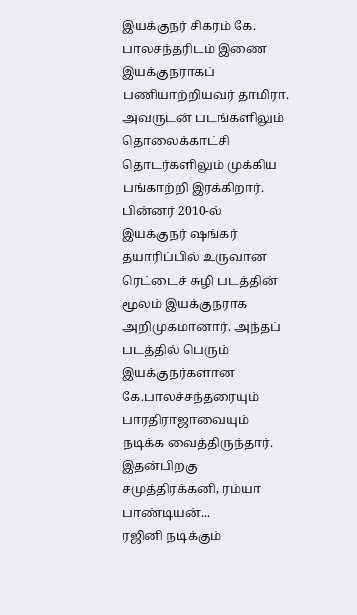இயக்குநர் சிகரம் கே. பாலசந்தரிடம் இணை இயக்குநராகப் பணியாற்றியவர் தாமிரா. அவருடன் படங்களிலும் தொலைக்காட்சி தொடர்களிலும் முக்கிய பங்காற்றி இரக்கிறார். பின்னர் 2010-ல் இயக்குநர் ஷங்கர் தயாரிப்பில் உருவான ரெட்டைச் சுழி படத்தின் மூலம் இயக்குநராக அறிமுகமானார். அந்தப் படத்தில் பெரும் இயக்குநர்களான கே.பாலச்சந்தரையும் பாரதிராஜாவையும் நடிக்க வைத்திருந்தார். இதன்பிறகு சமுத்திரக்கனி, ரம்யா பாண்டியன்...
ரஜினி நடிக்கும்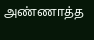அண்ணாத்த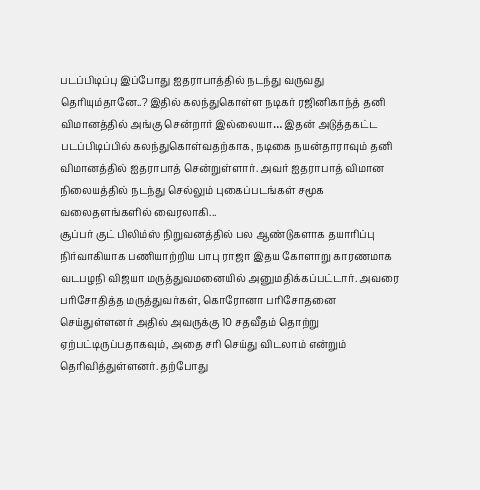படப்பிடிப்பு இப்போது ஐதராபாத்தில் நடந்து வருவது தெரியும்தானே..? இதில் கலந்துகொள்ள நடிகர் ரஜினிகாந்த் தனி விமானத்தில் அங்கு சென்றார் இல்லையா… இதன் அடுத்தகட்ட படப்பிடிப்பில் கலந்துகொள்வதற்காக, நடிகை நயன்தாராவும் தனி விமானத்தில் ஐதராபாத் சென்றுள்ளார். அவர் ஐதராபாத் விமான நிலையத்தில் நடந்து செல்லும் புகைப்படங்கள் சமூக வலைதளங்களில் வைரலாகி...
சூப்பர் குட் பிலிம்ஸ் நிறுவனத்தில் பல ஆண்டுகளாக தயாரிப்பு நிர்வாகியாக பணியாற்றிய பாபு ராஜா இதய கோளாறு காரணமாக வடபழநி விஜயா மருத்துவமனையில் அனுமதிக்கப்பட்டார். அவரை பரிசோதித்த மருத்துவர்கள், கொரோனா பரிசோதனை செய்துள்ளனர் அதில் அவருக்கு 10 சதவீதம் தொற்று ஏற்பட்டிருப்பதாகவும், அதை சரி செய்து விடலாம் என்றும் தெரிவித்துள்ளனர். தற்போது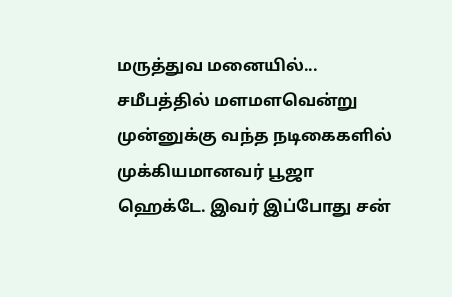மருத்துவ மனையில்...
சமீபத்தில் மளமளவென்று முன்னுக்கு வந்த நடிகைகளில் முக்கியமானவர் பூஜா ஹெக்டே. இவர் இப்போது சன்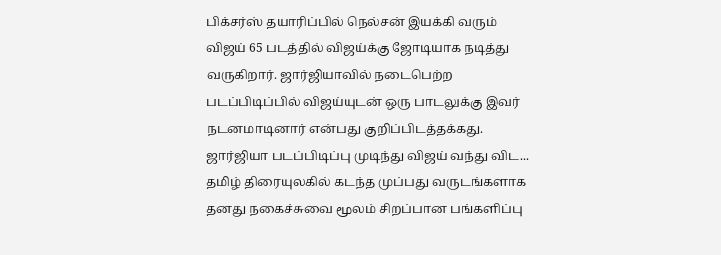பிக்சர்ஸ் தயாரிப்பில் நெல்சன் இயக்கி வரும் விஜய் 65 படத்தில் விஜய்க்கு ஜோடியாக நடித்து வருகிறார். ஜார்ஜியாவில் நடைபெற்ற படப்பிடிப்பில் விஜய்யுடன் ஒரு பாடலுக்கு இவர் நடனமாடினார் என்பது குறிப்பிடத்தக்கது. ஜார்ஜியா படப்பிடிப்பு முடிந்து விஜய் வந்து விட...
தமிழ் திரையுலகில் கடந்த முப்பது வருடங்களாக தனது நகைச்சுவை மூலம் சிறப்பான பங்களிப்பு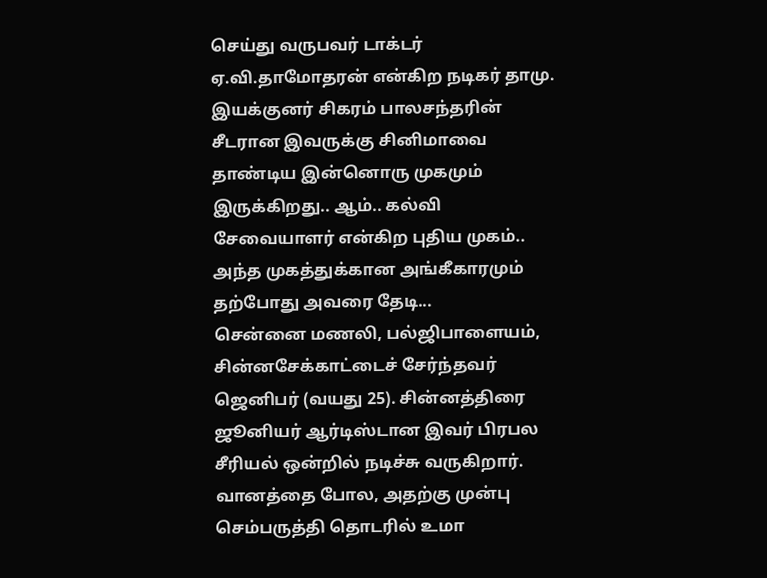செய்து வருபவர் டாக்டர் ஏ.வி.தாமோதரன் என்கிற நடிகர் தாமு. இயக்குனர் சிகரம் பாலசந்தரின் சீடரான இவருக்கு சினிமாவை தாண்டிய இன்னொரு முகமும் இருக்கிறது.. ஆம்.. கல்வி சேவையாளர் என்கிற புதிய முகம்.. அந்த முகத்துக்கான அங்கீகாரமும் தற்போது அவரை தேடி...
சென்னை மணலி, பல்ஜிபாளையம், சின்னசேக்காட்டைச் சேர்ந்தவர் ஜெனிபர் (வயது 25). சின்னத்திரை ஜூனியர் ஆர்டிஸ்டான இவர் பிரபல சீரியல் ஒன்றில் நடிச்சு வருகிறார். வானத்தை போல, அதற்கு முன்பு செம்பருத்தி தொடரில் உமா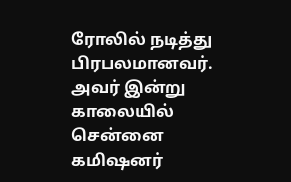ரோலில் நடித்து பிரபலமானவர். அவர் இன்று காலையில் சென்னை கமிஷனர்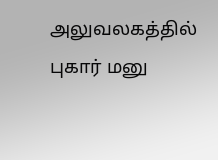அலுவலகத்தில் புகார் மனு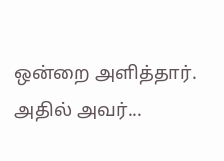ஒன்றை அளித்தார். அதில் அவர்...